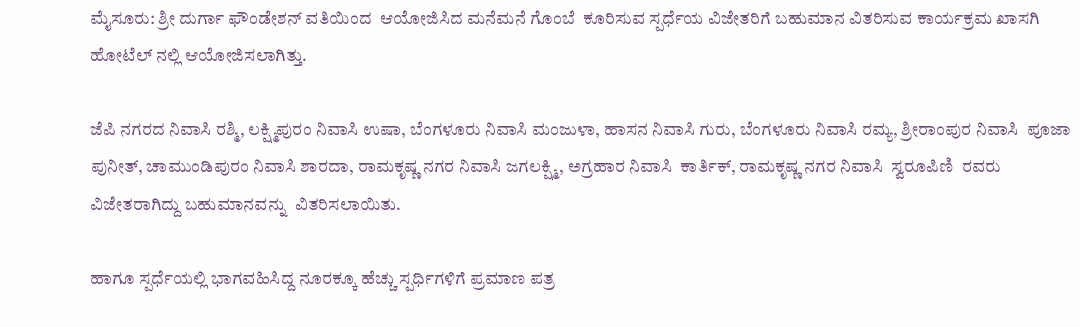ಮೈಸೂರು: ಶ್ರೀ ದುರ್ಗಾ ಫೌಂಡೇಶನ್ ವತಿಯಿಂದ  ಆಯೋಜಿಸಿದ ಮನೆಮನೆ ಗೊಂಬೆ  ಕೂರಿಸುವ ಸ್ಪರ್ಧೆಯ ವಿಜೇತರಿಗೆ ಬಹುಮಾನ ವಿತರಿಸುವ ಕಾರ್ಯಕ್ರಮ ಖಾಸಗಿ ಹೋಟೆಲ್ ನಲ್ಲಿ ಆಯೋಜಿಸಲಾಗಿತ್ತು.

ಜೆಪಿ ನಗರದ ನಿವಾಸಿ ರಶ್ಮಿ, ಲಕ್ಷ್ಮಿಪುರಂ ನಿವಾಸಿ ಉಷಾ, ಬೆಂಗಳೂರು ನಿವಾಸಿ ಮಂಜುಳಾ, ಹಾಸನ ನಿವಾಸಿ ಗುರು, ಬೆಂಗಳೂರು ನಿವಾಸಿ ರಮ್ಯ, ಶ್ರೀರಾಂಪುರ ನಿವಾಸಿ  ಪೂಜಾ ಪುನೀತ್, ಚಾಮುಂಡಿಪುರಂ ನಿವಾಸಿ ಶಾರದಾ, ರಾಮಕೃಷ್ಣ ನಗರ ನಿವಾಸಿ ಜಗಲಕ್ಷ್ಮಿ, ಅಗ್ರಹಾರ ನಿವಾಸಿ  ಕಾರ್ತಿಕ್, ರಾಮಕೃಷ್ಣ ನಗರ ನಿವಾಸಿ  ಸ್ವರೂಪಿಣಿ  ರವರು ವಿಜೇತರಾಗಿದ್ದು ಬಹುಮಾನವನ್ನು  ವಿತರಿಸಲಾಯಿತು.

ಹಾಗೂ ಸ್ಪರ್ಧೆಯಲ್ಲಿ ಭಾಗವಹಿಸಿದ್ದ ನೂರಕ್ಕೂ ಹೆಚ್ಚು ಸ್ಪರ್ಧಿಗಳಿಗೆ ಪ್ರಮಾಣ ಪತ್ರ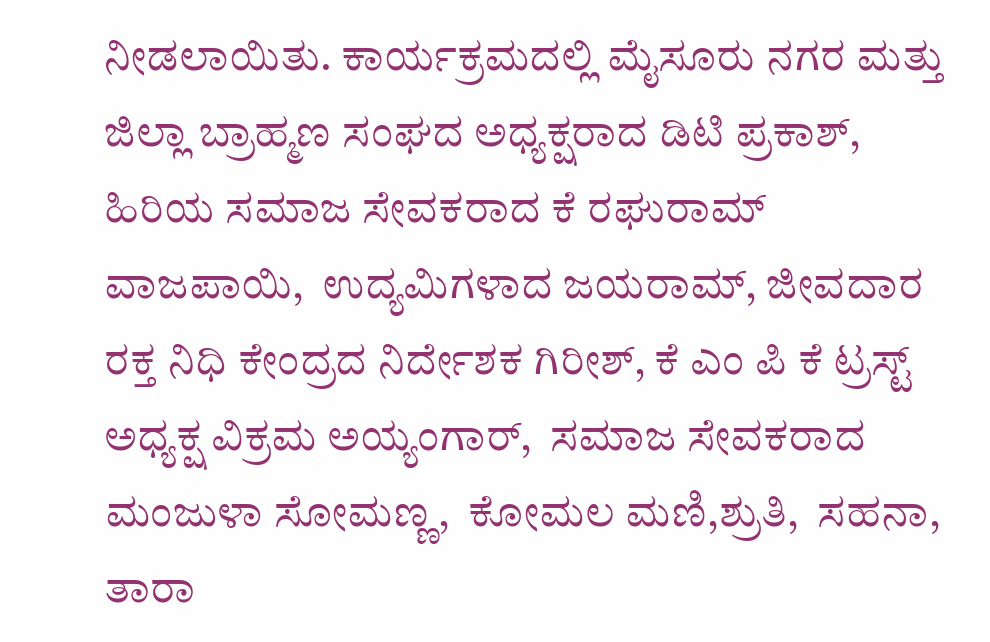ನೀಡಲಾಯಿತು. ಕಾರ್ಯಕ್ರಮದಲ್ಲಿ ಮೈಸೂರು ನಗರ ಮತ್ತು ಜಿಲ್ಲಾ ಬ್ರಾಹ್ಮಣ ಸಂಘದ ಅಧ್ಯಕ್ಷರಾದ ಡಿಟಿ ಪ್ರಕಾಶ್,  ಹಿರಿಯ ಸಮಾಜ ಸೇವಕರಾದ ಕೆ ರಘುರಾಮ್  ವಾಜಪಾಯಿ,  ಉದ್ಯಮಿಗಳಾದ ಜಯರಾಮ್, ಜೀವದಾರ ರಕ್ತ ನಿಧಿ ಕೇಂದ್ರದ ನಿರ್ದೇಶಕ ಗಿರೀಶ್, ಕೆ ಎಂ ಪಿ ಕೆ ಟ್ರಸ್ಟ್ ಅಧ್ಯಕ್ಷ ವಿಕ್ರಮ ಅಯ್ಯಂಗಾರ್,  ಸಮಾಜ ಸೇವಕರಾದ ಮಂಜುಳಾ ಸೋಮಣ್ಣ,  ಕೋಮಲ ಮಣಿ,ಶ್ರುತಿ,  ಸಹನಾ, ತಾರಾ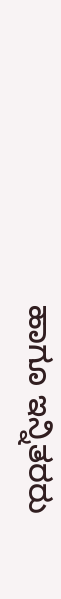ಹಾಗೂ ಇನ್ನಿತರರು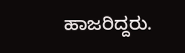ಹಾಜರಿದ್ದರು.